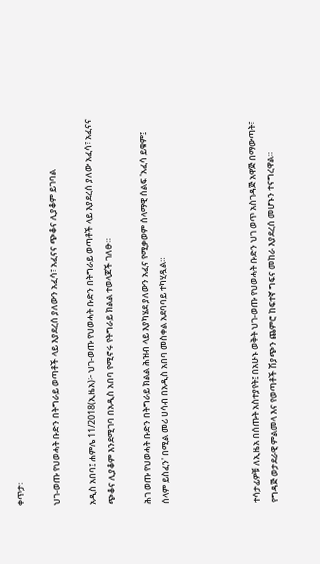ቀጥታ፡

ህገ-ወጡ የህወሓት ቡድን በትግራይ ወጣቶች ላይ እያደረሰ ያለውን አፈሳ፣ አፈናና ጭቆና ሊያቆም ይገባል

አዲስ አበባ፤ ሐምሌ 11/2018(ኢዜአ)፦ ህገ-ወጡ የህወሓት ቡድን በትግራይ ወጣቶች ላይ እያደረሰ ያለው አፈሳ፣ አፈናና ጭቆና ሊያቆም እንደሚገባ በአዲስ አበባ የሚኖሩ የትግራይ ክልል ተወላጆች ገለፁ።

ሕገ ወጡ የህወሓት ቡድን በትግራይ ክልል ሕዝብ ላይ እያካሄደ ያለውን አፈና የሚቃወም ሰላማዊ ሰልፍ 'አፈሳ ይቁም፤ ሰላም ይስፈን' በሚል መሪ ሀሳብ በአዲስ አበባ መስቀል አደባባይ ተካሂዷል።




ተሳታፊዎቹ ለኢዜአ በሰጡት አስተያየት፤ በአሁኑ ወቅት ህገ-ወጡ የህወሓት ቡድን ህገ ወጥ አስገዳጅ አዋጅ በማውጣት፣ የግዳጅ ወታደራዊ ምልመላ እና የወጣቶች ሽያጭን ጨምሮ ከፍተኛ ግፍና መከራ እያደረሰ መሆኑን ተናግረዋል።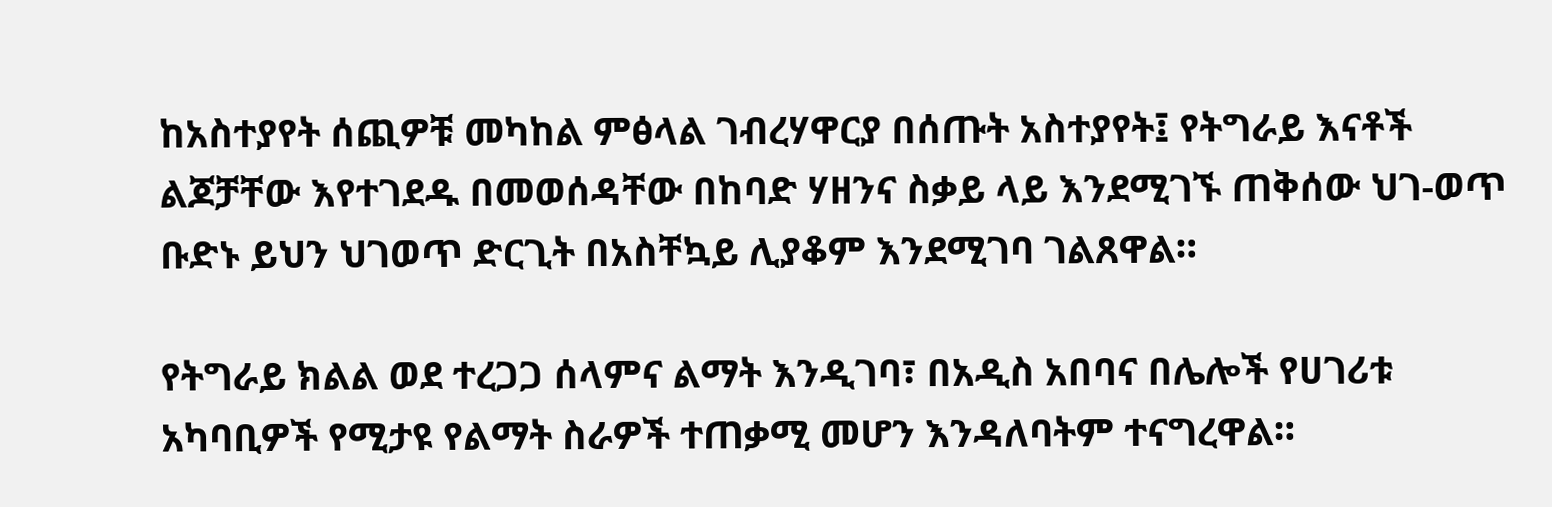ከአስተያየት ሰጪዎቹ መካከል ምፅላል ገብረሃዋርያ በሰጡት አስተያየት፤ የትግራይ እናቶች ልጆቻቸው እየተገደዱ በመወሰዳቸው በከባድ ሃዘንና ስቃይ ላይ እንደሚገኙ ጠቅሰው ህገ-ወጥ ቡድኑ ይህን ህገወጥ ድርጊት በአስቸኳይ ሊያቆም እንደሚገባ ገልጸዋል።

የትግራይ ክልል ወደ ተረጋጋ ሰላምና ልማት እንዲገባ፣ በአዲስ አበባና በሌሎች የሀገሪቱ አካባቢዎች የሚታዩ የልማት ስራዎች ተጠቃሚ መሆን እንዳለባትም ተናግረዋል።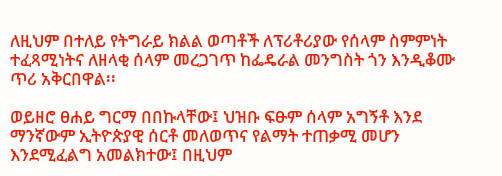ለዚህም በተለይ የትግራይ ክልል ወጣቶች ለፕሪቶሪያው የሰላም ስምምነት ተፈጻሚነትና ለዘላቂ ሰላም መረጋገጥ ከፌዴራል መንግስት ጎን እንዲቆሙ ጥሪ አቅርበዋል፡፡

ወይዘሮ ፀሐይ ግርማ በበኩላቸው፤ ህዝቡ ፍፁም ሰላም አግኝቶ እንደ ማንኛውም ኢትዮጵያዊ ሰርቶ መለወጥና የልማት ተጠቃሚ መሆን እንደሚፈልግ አመልክተው፤ በዚህም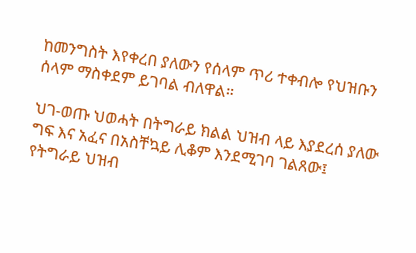ከመንግስት እየቀረበ ያለውን የሰላም ጥሪ ተቀብሎ የህዝቡን ሰላም ማስቀደም ይገባል ብለዋል።

ህገ-ወጡ ህወሓት በትግራይ ክልል ህዝብ ላይ እያደረሰ ያለው ግፍ እና አፈና በአስቸኳይ ሊቆም እንደሚገባ ገልጸው፤ የትግራይ ህዝብ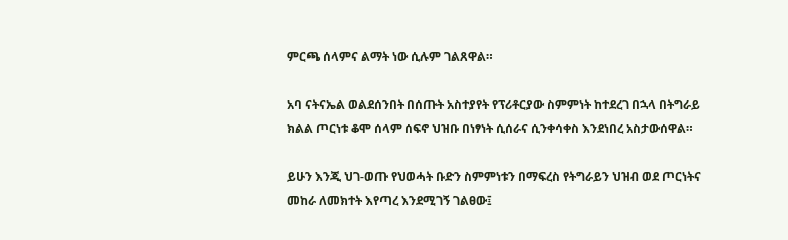ምርጫ ሰላምና ልማት ነው ሲሉም ገልጸዋል።

አባ ናትናኤል ወልደሰንበት በሰጡት አስተያየት የፕሪቶርያው ስምምነት ከተደረገ በኋላ በትግራይ ክልል ጦርነቱ ቆሞ ሰላም ሰፍኖ ህዝቡ በነፃነት ሲሰራና ሲንቀሳቀስ እንደነበረ አስታውሰዋል።

ይሁን እንጂ ህገ-ወጡ የህወሓት ቡድን ስምምነቱን በማፍረስ የትግራይን ህዝብ ወደ ጦርነትና መከራ ለመክተት እየጣረ እንደሚገኝ ገልፀው፤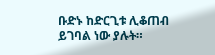ቡድኑ ከድርጊቱ ሊቆጠብ ይገባል ነው ያሉት።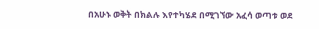በአሁኑ ወቅት በክልሉ እየተካሄደ በሚገኘው አፈሳ ወጣቱ ወደ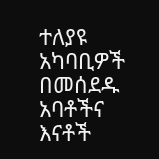ተለያዩ አካባቢዎች በመሰደዱ አባቶችና እናቶች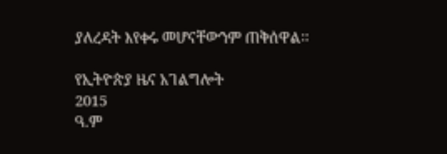ያለረዳት እየቀሩ መሆናቸውንም ጠቅሰዋል፡፡

የኢትዮጵያ ዜና አገልግሎት
2015
ዓ.ም